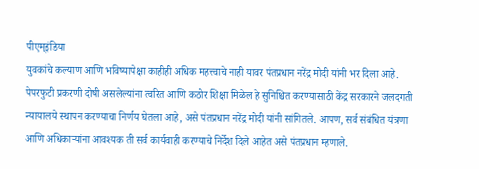पीएम्इंडिया
युवकांचे कल्याण आणि भविष्यापेक्षा काहीही अधिक महत्त्वाचे नाही यावर पंतप्रधान नरेंद्र मोदी यांनी भर दिला आहे.
पेपरफुटी प्रकरणी दोषी असलेल्यांना त्वरित आणि कठोर शिक्षा मिळेल हे सुनिश्चित करण्यासाठी केंद्र सरकारने जलदगती न्यायालये स्थापन करण्याचा निर्णय घेतला आहे, असे पंतप्रधान नरेंद्र मोदी यांनी सांगितले. आपण, सर्व संबंधित यंत्रणा आणि अधिकाऱ्यांना आवश्यक ती सर्व कार्यवाही करण्याचे निर्देश दिले आहेत असे पंतप्रधान म्हणाले.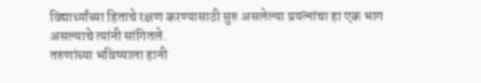विद्यार्थ्यांच्या हिताचे रक्षण करण्यासाठी सुरु असलेल्या प्रयत्नांचा हा एक भाग असल्याचे त्यांनी सांगितले.
तरुणांच्या भविष्याला हानी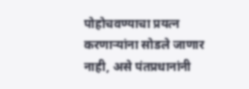पोहोचवण्याचा प्रयत्न करणाऱ्यांना सोडले जाणार नाही, असे पंतप्रधानांनी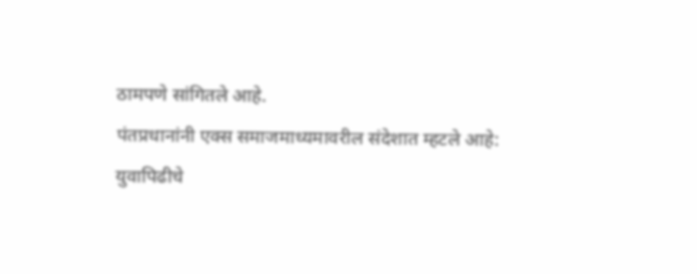ठामपणे सांगितले आहे.
पंतप्रधानांनी एक्स समाजमाध्यमावरील संदेशात म्हटले आहे:
युवापिढीचे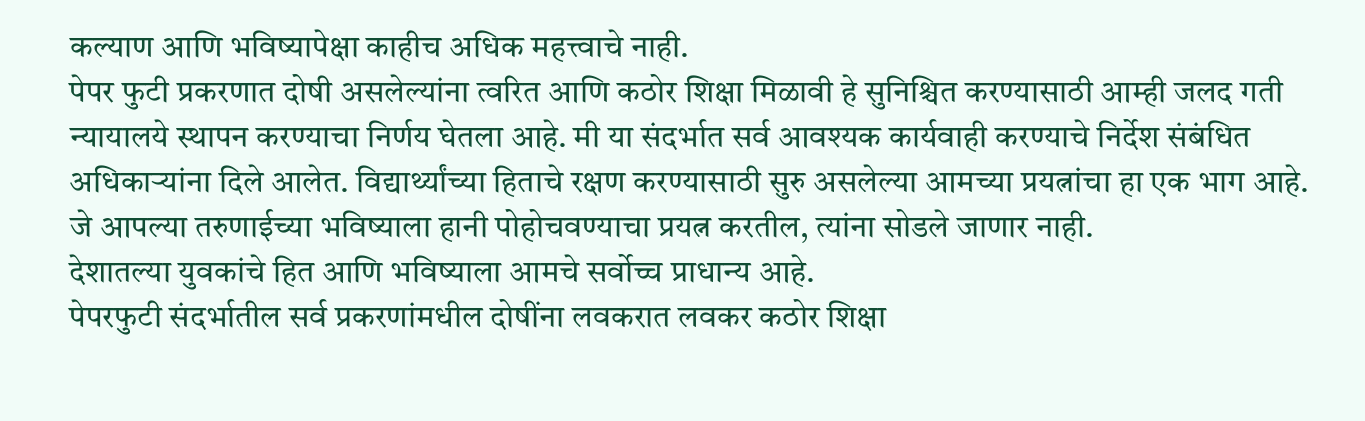कल्याण आणि भविष्यापेक्षा काहीच अधिक महत्त्वाचे नाही.
पेपर फुटी प्रकरणात दोषी असलेल्यांना त्वरित आणि कठोर शिक्षा मिळावी हे सुनिश्चित करण्यासाठी आम्ही जलद गती न्यायालये स्थापन करण्याचा निर्णय घेतला आहे. मी या संदर्भात सर्व आवश्यक कार्यवाही करण्याचे निर्देश संबंधित अधिकाऱ्यांना दिले आलेत. विद्यार्थ्यांच्या हिताचे रक्षण करण्यासाठी सुरु असलेल्या आमच्या प्रयत्नांचा हा एक भाग आहे.
जे आपल्या तरुणाईच्या भविष्याला हानी पोहोचवण्याचा प्रयत्न करतील, त्यांना सोडले जाणार नाही.
देशातल्या युवकांचे हित आणि भविष्याला आमचे सर्वोच्च प्राधान्य आहे.
पेपरफुटी संदर्भातील सर्व प्रकरणांमधील दोषींना लवकरात लवकर कठोर शिक्षा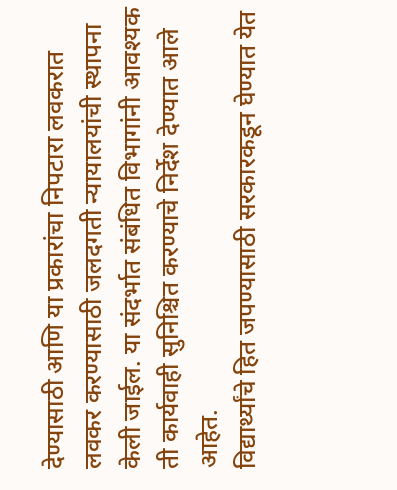देण्यासाठी आणि या प्रकारांचा निपटारा लवकरात लवकर करण्यासाठी जलदगती न्यायालयांची स्थापना केली जाईल. या संदर्भात संबंधित विभागांनी आवश्यक ती कार्यवाही सुनिश्चित करण्याचे निर्देश देण्यात आले आहेत.
विद्यार्थ्यांचे हित जपण्यासाठी सरकारकडून घेण्यात येत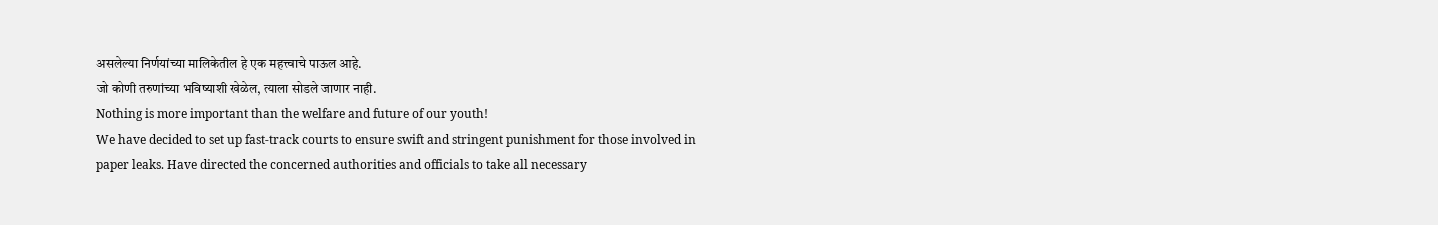असलेल्या निर्णयांच्या मालिकेतील हे एक महत्त्वाचे पाऊल आहे.
जो कोणी तरुणांच्या भविष्याशी खेळेल, त्याला सोडले जाणार नाही.
Nothing is more important than the welfare and future of our youth!
We have decided to set up fast-track courts to ensure swift and stringent punishment for those involved in paper leaks. Have directed the concerned authorities and officials to take all necessary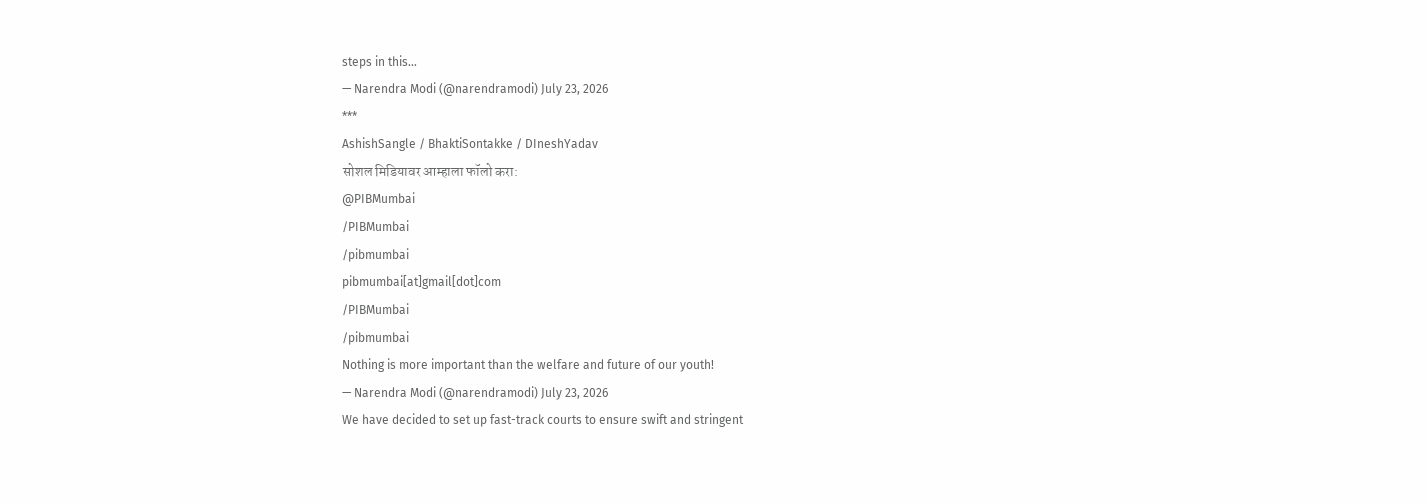steps in this…
— Narendra Modi (@narendramodi) July 23, 2026
***
AshishSangle / BhaktiSontakke / DIneshYadav
सोशल मिडियावर आम्हाला फॉलो करा:
@PIBMumbai
/PIBMumbai
/pibmumbai
pibmumbai[at]gmail[dot]com
/PIBMumbai
/pibmumbai
Nothing is more important than the welfare and future of our youth!
— Narendra Modi (@narendramodi) July 23, 2026
We have decided to set up fast-track courts to ensure swift and stringent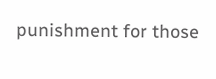punishment for those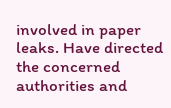involved in paper leaks. Have directed the concerned authorities and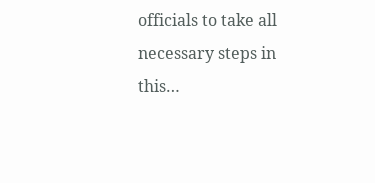officials to take all necessary steps in this…